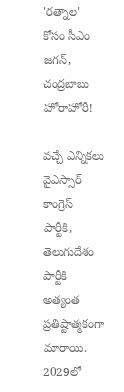'రత్నాల' కోసం సీఎం జగన్, చంద్రబాబు హోరాహోరీ!

వచ్చే ఎన్నికలు వైఎస్సార్ కాంగ్రెస్ పార్టీకి, తెలుగుదేశం పార్టీకి అత్యంత ప్రతిష్టాత్మకంగా మారాయి. 2029లో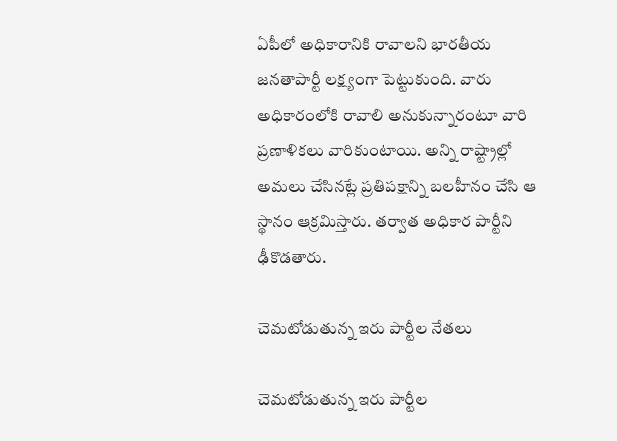ఏపీలో అధికారానికి రావాలని భారతీయ జనతాపార్టీ లక్ష్యంగా పెట్టుకుంది. వారు అధికారంలోకి రావాలి అనుకున్నారంటూ వారి ప్రణాళికలు వారికుంటాయి. అన్ని రాష్ట్రాల్లో అమలు చేసినట్లే ప్రతిపక్షాన్ని బలహీనం చేసి ఆ స్థానం ఆక్రమిస్తారు. తర్వాత అధికార పార్టీని ఢీకొడతారు.

చెమటోడుతున్న ఇరు పార్టీల నేతలు

చెమటోడుతున్న ఇరు పార్టీల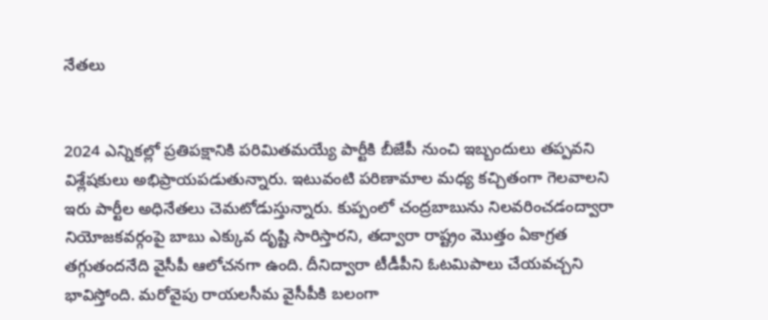నేతలు


2024 ఎన్నికల్లో ప్రతిపక్షానికి పరిమితమయ్యే పార్టీకి బీజేపీ నుంచి ఇబ్బందులు తప్పవని విశ్లేషకులు అభిప్రాయపడుతున్నారు. ఇటువంటి పరిణామాల మధ్య కచ్చితంగా గెలవాలని ఇరు పార్టీల అధినేతలు చెమటోడుస్తున్నారు. కుప్పంలో చంద్రబాబును నిలవరించడంద్వారా నియోజకవర్గంపై బాబు ఎక్కువ దృష్టి సారిస్తారని, తద్వారా రాష్ట్రం మొత్తం ఏకాగ్రత తగ్గుతందనేది వైసీపీ ఆలోచనగా ఉంది. దీనిద్వారా టీడీపీని ఓటమిపాలు చేయవచ్చని భావిస్తోంది. మరోవైపు రాయలసీమ వైసీపీకి బలంగా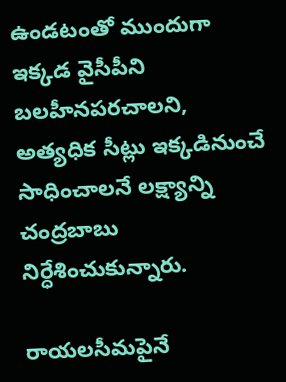ఉండటంతో ముందుగా ఇక్కడ వైసీపీని బలహీనపరచాలని, అత్యధిక సీట్లు ఇక్కడినుంచే సాధించాలనే లక్ష్యాన్ని చంద్రబాబు నిర్ధేశించుకున్నారు.

రాయలసీమపైనే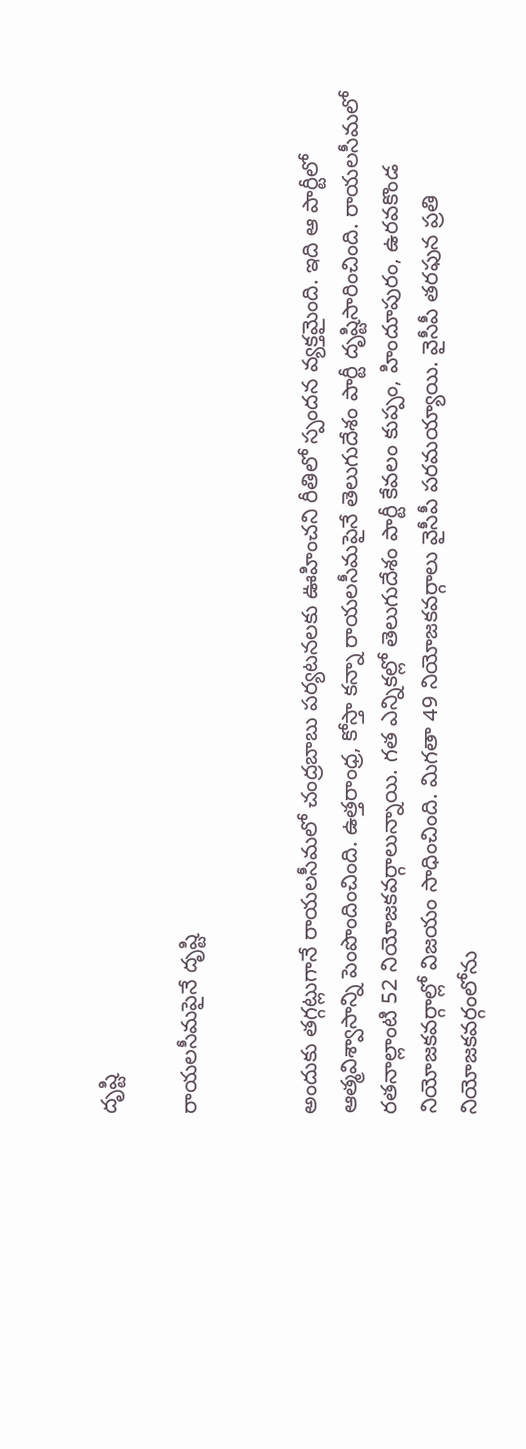దృష్టి

రాయలసీమపైనే దృష్టి


అందుకు తగ్గట్లుగానే రాయలసీమలో చంద్రబాబు పర్యటనలకు ఊహించని రీతిలో స్పందన వ్యక్తమైంది. ఇది ఆ పార్టీలో ఆత్మవిశ్వాసాన్ని పెంపొందించింది. ఉత్తరాంధ్ర, కోస్తా కన్నా రాయలసీమపైనే తెలుగుదేశం పార్టీ దృష్టిసారించింది. రాయలసీమలో రతనాల్లాంటి 52 నియోజకవర్గాలున్నాయి. గత ఎన్నికల్లో తెలుగుదేశం పార్టీ కేవలం కుప్పం, హిందూపురం, ఉరవకొండ నియోజకవర్గాల్లో విజయం సాధించింది. మిగతా 49 నియోజకవర్గాలు వైసీపీ పరమయ్యాయి. వైసీపీ తరఫున ప్రతి నియోజకవర్గంలోను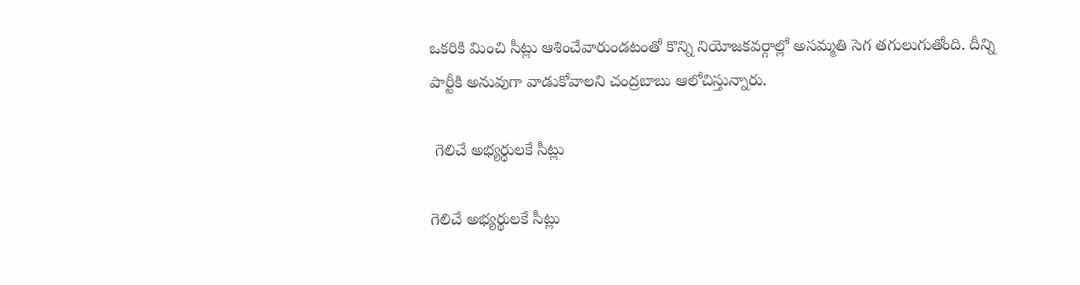ఒకరికి మించి సీట్లు ఆశించేవారుండటంతో కొన్ని నియోజకవర్గాల్లో అసమ్మతి సెగ తగులుగుతోంది. దీన్ని పార్టీకి అనువుగా వాడుకోవాలని చంద్రబాబు ఆలోచిస్తున్నారు.

 గెలిచే అభ్యర్థులకే సీట్లు

గెలిచే అభ్యర్థులకే సీట్లు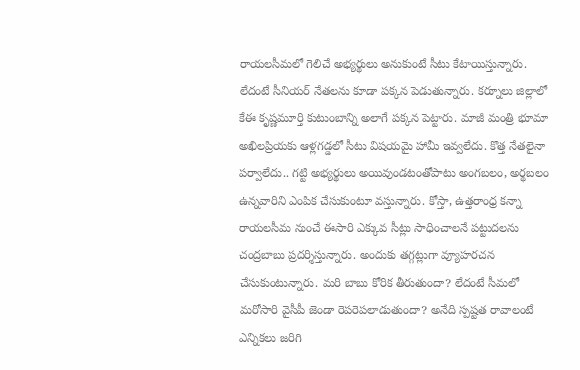రాయలసీమలో గెలిచే అభ్యర్థులు అనుకుంటే సీటు కేటాయిస్తున్నారు. లేదంటే సీనియర్ నేతలను కూడా పక్కన పెడుతున్నారు. కర్నూలు జిల్లాలో కేఈ కృష్ణమూర్తి కుటుంబాన్ని అలాగే పక్కన పెట్టారు. మాజీ మంత్రి భూమా అఖిలప్రియకు ఆళ్లగడ్డలో సీటు విషయమై హామీ ఇవ్వలేదు. కొత్త నేతలైనా పర్వాలేదు.. గట్టి అభ్యర్థులు అయివుండటంతోపాటు అంగబలం, అర్థబలం ఉన్నవారిని ఎంపిక చేసుకుంటూ వస్తున్నారు. కోస్తా, ఉత్తరాంధ్ర కన్నా రాయలసీమ నుంచే ఈసారి ఎక్కువ సీట్లు సాధించాలనే పట్టుదలను చంద్రబాబు ప్రదర్శిస్తున్నారు. అందుకు తగ్గట్లుగా వ్యూహరచన చేసుకుంటున్నారు. మరి బాబు కోరిక తీరుతుందా? లేదంటే సీమలో మరోసారి వైసీపీ జెండా రెపరెపలాడుతుందా? అనేది స్పష్టత రావాలంటే ఎన్నికలు జరిగి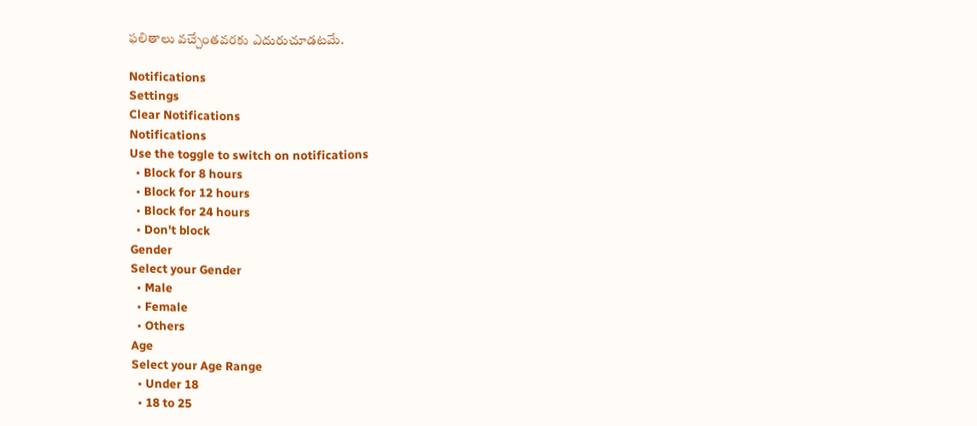ఫలితాలు వచ్చేంతవరకు ఎదురుచూడటమే.

Notifications
Settings
Clear Notifications
Notifications
Use the toggle to switch on notifications
  • Block for 8 hours
  • Block for 12 hours
  • Block for 24 hours
  • Don't block
Gender
Select your Gender
  • Male
  • Female
  • Others
Age
Select your Age Range
  • Under 18
  • 18 to 25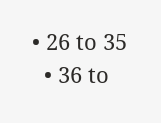• 26 to 35
  • 36 to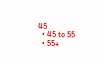45
  • 45 to 55
  • 55+